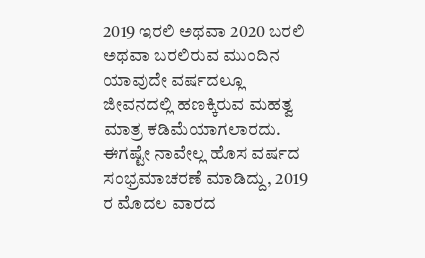2019 ಇರಲಿ ಅಥವಾ 2020 ಬರಲಿ ಅಥವಾ ಬರಲಿರುವ ಮುಂದಿನ ಯಾವುದೇ ವರ್ಷದಲ್ಲೂ ಜೀವನದಲ್ಲಿ ಹಣಕ್ಕಿರುವ ಮಹತ್ವ ಮಾತ್ರ ಕಡಿಮೆಯಾಗಲಾರದು.
ಈಗಷ್ಟೇ ನಾವೇಲ್ಲ ಹೊಸ ವರ್ಷದ ಸಂಭ್ರಮಾಚರಣೆ ಮಾಡಿದ್ದು, 2019 ರ ಮೊದಲ ವಾರದ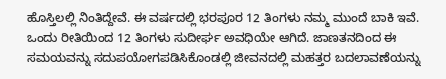ಹೊಸ್ತಿಲಲ್ಲಿ ನಿಂತಿದ್ದೇವೆ. ಈ ವರ್ಷದಲ್ಲಿ ಭರಪೂರ 12 ತಿಂಗಳು ನಮ್ಮ ಮುಂದೆ ಬಾಕಿ ಇವೆ. ಒಂದು ರೀತಿಯಿಂದ 12 ತಿಂಗಳು ಸುದೀರ್ಘ ಅವಧಿಯೇ ಆಗಿದೆ. ಜಾಣತನದಿಂದ ಈ ಸಮಯವನ್ನು ಸದುಪಯೋಗಪಡಿಸಿಕೊಂಡಲ್ಲಿ ಜೀವನದಲ್ಲಿ ಮಹತ್ತರ ಬದಲಾವಣೆಯನ್ನು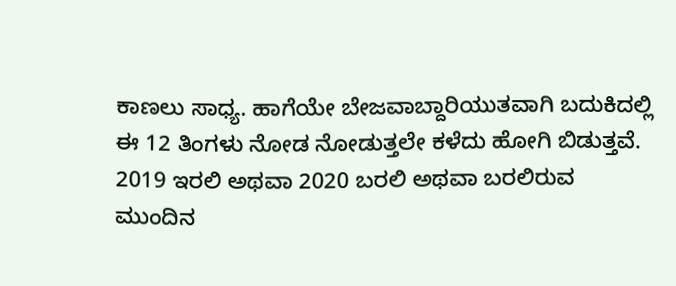ಕಾಣಲು ಸಾಧ್ಯ. ಹಾಗೆಯೇ ಬೇಜವಾಬ್ದಾರಿಯುತವಾಗಿ ಬದುಕಿದಲ್ಲಿ ಈ 12 ತಿಂಗಳು ನೋಡ ನೋಡುತ್ತಲೇ ಕಳೆದು ಹೋಗಿ ಬಿಡುತ್ತವೆ.
2019 ಇರಲಿ ಅಥವಾ 2020 ಬರಲಿ ಅಥವಾ ಬರಲಿರುವ ಮುಂದಿನ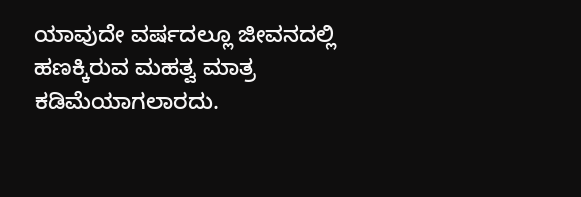ಯಾವುದೇ ವರ್ಷದಲ್ಲೂ ಜೀವನದಲ್ಲಿ ಹಣಕ್ಕಿರುವ ಮಹತ್ವ ಮಾತ್ರ ಕಡಿಮೆಯಾಗಲಾರದು.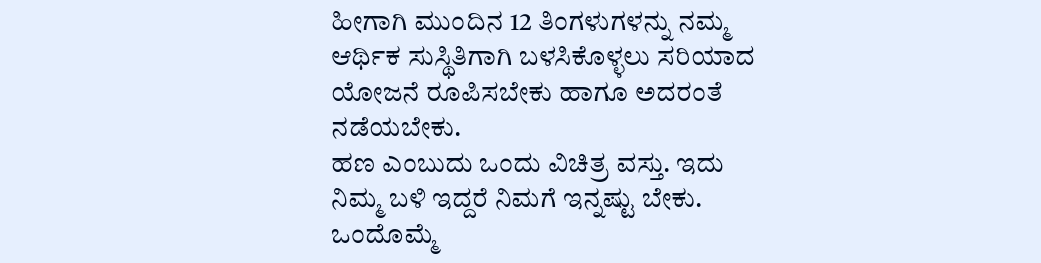ಹೀಗಾಗಿ ಮುಂದಿನ 12 ತಿಂಗಳುಗಳನ್ನು ನಮ್ಮ ಆರ್ಥಿಕ ಸುಸ್ಥಿತಿಗಾಗಿ ಬಳಸಿಕೊಳ್ಳಲು ಸರಿಯಾದ ಯೋಜನೆ ರೂಪಿಸಬೇಕು ಹಾಗೂ ಅದರಂತೆ ನಡೆಯಬೇಕು.
ಹಣ ಎಂಬುದು ಒಂದು ವಿಚಿತ್ರ ವಸ್ತು. ಇದು ನಿಮ್ಮ ಬಳಿ ಇದ್ದರೆ ನಿಮಗೆ ಇನ್ನಷ್ಟು ಬೇಕು. ಒಂದೊಮ್ಮೆ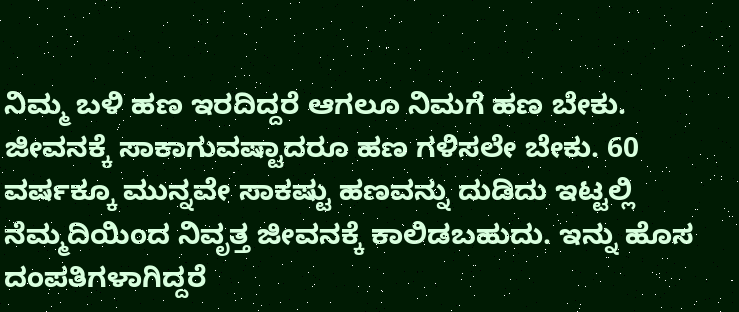ನಿಮ್ಮ ಬಳಿ ಹಣ ಇರದಿದ್ದರೆ ಆಗಲೂ ನಿಮಗೆ ಹಣ ಬೇಕು. ಜೀವನಕ್ಕೆ ಸಾಕಾಗುವಷ್ಟಾದರೂ ಹಣ ಗಳಿಸಲೇ ಬೇಕು. 60 ವರ್ಷಕ್ಕೂ ಮುನ್ನವೇ ಸಾಕಷ್ಟು ಹಣವನ್ನು ದುಡಿದು ಇಟ್ಟಲ್ಲಿ ನೆಮ್ಮದಿಯಿಂದ ನಿವೃತ್ತ ಜೀವನಕ್ಕೆ ಕಾಲಿಡಬಹುದು. ಇನ್ನು ಹೊಸ ದಂಪತಿಗಳಾಗಿದ್ದರೆ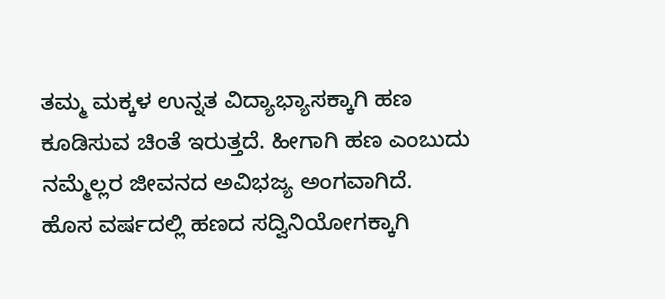ತಮ್ಮ ಮಕ್ಕಳ ಉನ್ನತ ವಿದ್ಯಾಭ್ಯಾಸಕ್ಕಾಗಿ ಹಣ ಕೂಡಿಸುವ ಚಿಂತೆ ಇರುತ್ತದೆ. ಹೀಗಾಗಿ ಹಣ ಎಂಬುದು ನಮ್ಮೆಲ್ಲರ ಜೀವನದ ಅವಿಭಜ್ಯ ಅಂಗವಾಗಿದೆ.
ಹೊಸ ವರ್ಷದಲ್ಲಿ ಹಣದ ಸದ್ವಿನಿಯೋಗಕ್ಕಾಗಿ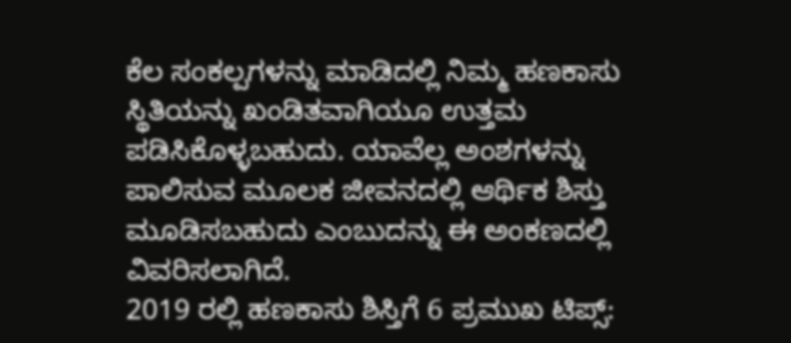ಕೆಲ ಸಂಕಲ್ಪಗಳನ್ನು ಮಾಡಿದಲ್ಲಿ ನಿಮ್ಮ ಹಣಕಾಸು ಸ್ಥಿತಿಯನ್ನು ಖಂಡಿತವಾಗಿಯೂ ಉತ್ತಮ ಪಡಿಸಿಕೊಳ್ಳಬಹುದು. ಯಾವೆಲ್ಲ ಅಂಶಗಳನ್ನು ಪಾಲಿಸುವ ಮೂಲಕ ಜೀವನದಲ್ಲಿ ಆರ್ಥಿಕ ಶಿಸ್ತು ಮೂಡಿಸಬಹುದು ಎಂಬುದನ್ನು ಈ ಅಂಕಣದಲ್ಲಿ ವಿವರಿಸಲಾಗಿದೆ.
2019 ರಲ್ಲಿ ಹಣಕಾಸು ಶಿಸ್ತಿಗೆ 6 ಪ್ರಮುಖ ಟಿಪ್ಸ್: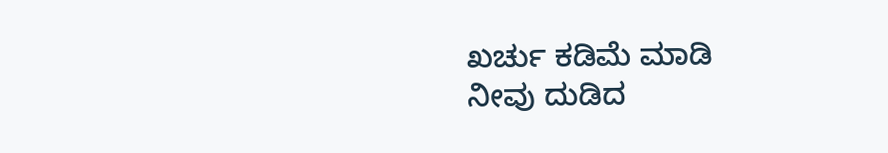ಖರ್ಚು ಕಡಿಮೆ ಮಾಡಿ
ನೀವು ದುಡಿದ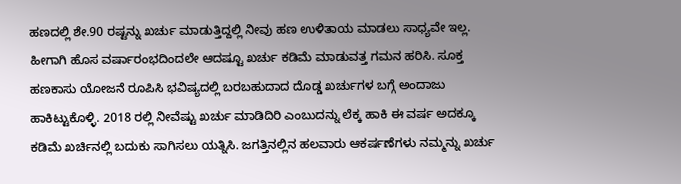ಹಣದಲ್ಲಿ ಶೇ.90 ರಷ್ಟನ್ನು ಖರ್ಚು ಮಾಡುತ್ತಿದ್ದಲ್ಲಿ ನೀವು ಹಣ ಉಳಿತಾಯ ಮಾಡಲು ಸಾಧ್ಯವೇ ಇಲ್ಲ. ಹೀಗಾಗಿ ಹೊಸ ವರ್ಷಾರಂಭದಿಂದಲೇ ಆದಷ್ಟೂ ಖರ್ಚು ಕಡಿಮೆ ಮಾಡುವತ್ತ ಗಮನ ಹರಿಸಿ. ಸೂಕ್ತ ಹಣಕಾಸು ಯೋಜನೆ ರೂಪಿಸಿ ಭವಿಷ್ಯದಲ್ಲಿ ಬರಬಹುದಾದ ದೊಡ್ಡ ಖರ್ಚುಗಳ ಬಗ್ಗೆ ಅಂದಾಜು ಹಾಕಿಟ್ಟುಕೊಳ್ಳಿ. 2018 ರಲ್ಲಿ ನೀವೆಷ್ಟು ಖರ್ಚು ಮಾಡಿದಿರಿ ಎಂಬುದನ್ನು ಲೆಕ್ಕ ಹಾಕಿ ಈ ವರ್ಷ ಅದಕ್ಕೂ ಕಡಿಮೆ ಖರ್ಚಿನಲ್ಲಿ ಬದುಕು ಸಾಗಿಸಲು ಯತ್ನಿಸಿ. ಜಗತ್ತಿನಲ್ಲಿನ ಹಲವಾರು ಆಕರ್ಷಣೆಗಳು ನಮ್ಮನ್ನು ಖರ್ಚು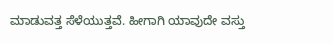ಮಾಡುವತ್ತ ಸೆಳೆಯುತ್ತವೆ. ಹೀಗಾಗಿ ಯಾವುದೇ ವಸ್ತು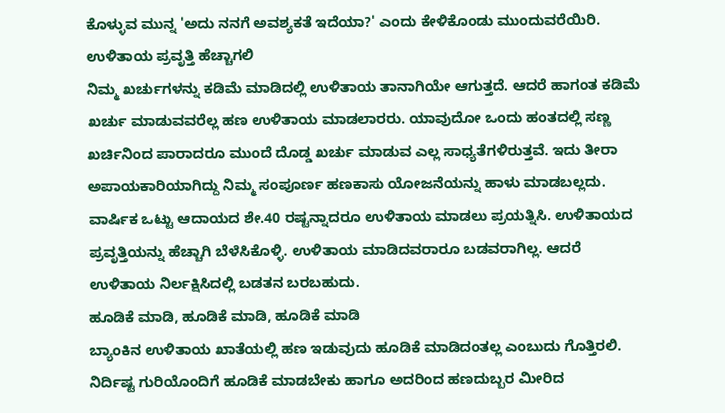ಕೊಳ್ಳುವ ಮುನ್ನ 'ಅದು ನನಗೆ ಅವಶ್ಯಕತೆ ಇದೆಯಾ?' ಎಂದು ಕೇಳಿಕೊಂಡು ಮುಂದುವರೆಯಿರಿ.
ಉಳಿತಾಯ ಪ್ರವೃತ್ತಿ ಹೆಚ್ಚಾಗಲಿ
ನಿಮ್ಮ ಖರ್ಚುಗಳನ್ನು ಕಡಿಮೆ ಮಾಡಿದಲ್ಲಿ ಉಳಿತಾಯ ತಾನಾಗಿಯೇ ಆಗುತ್ತದೆ. ಆದರೆ ಹಾಗಂತ ಕಡಿಮೆ ಖರ್ಚು ಮಾಡುವವರೆಲ್ಲ ಹಣ ಉಳಿತಾಯ ಮಾಡಲಾರರು. ಯಾವುದೋ ಒಂದು ಹಂತದಲ್ಲಿ ಸಣ್ಣ ಖರ್ಚಿನಿಂದ ಪಾರಾದರೂ ಮುಂದೆ ದೊಡ್ಡ ಖರ್ಚು ಮಾಡುವ ಎಲ್ಲ ಸಾಧ್ಯತೆಗಳಿರುತ್ತವೆ. ಇದು ತೀರಾ ಅಪಾಯಕಾರಿಯಾಗಿದ್ದು ನಿಮ್ಮ ಸಂಪೂರ್ಣ ಹಣಕಾಸು ಯೋಜನೆಯನ್ನು ಹಾಳು ಮಾಡಬಲ್ಲದು.
ವಾರ್ಷಿಕ ಒಟ್ಟು ಆದಾಯದ ಶೇ.40 ರಷ್ಟನ್ನಾದರೂ ಉಳಿತಾಯ ಮಾಡಲು ಪ್ರಯತ್ನಿಸಿ. ಉಳಿತಾಯದ ಪ್ರವೃತ್ತಿಯನ್ನು ಹೆಚ್ಚಾಗಿ ಬೆಳೆಸಿಕೊಳ್ಳಿ. ಉಳಿತಾಯ ಮಾಡಿದವರಾರೂ ಬಡವರಾಗಿಲ್ಲ. ಆದರೆ ಉಳಿತಾಯ ನಿರ್ಲಕ್ಷಿಸಿದಲ್ಲಿ ಬಡತನ ಬರಬಹುದು.
ಹೂಡಿಕೆ ಮಾಡಿ, ಹೂಡಿಕೆ ಮಾಡಿ, ಹೂಡಿಕೆ ಮಾಡಿ
ಬ್ಯಾಂಕಿನ ಉಳಿತಾಯ ಖಾತೆಯಲ್ಲಿ ಹಣ ಇಡುವುದು ಹೂಡಿಕೆ ಮಾಡಿದಂತಲ್ಲ ಎಂಬುದು ಗೊತ್ತಿರಲಿ. ನಿರ್ದಿಷ್ಟ ಗುರಿಯೊಂದಿಗೆ ಹೂಡಿಕೆ ಮಾಡಬೇಕು ಹಾಗೂ ಅದರಿಂದ ಹಣದುಬ್ಬರ ಮೀರಿದ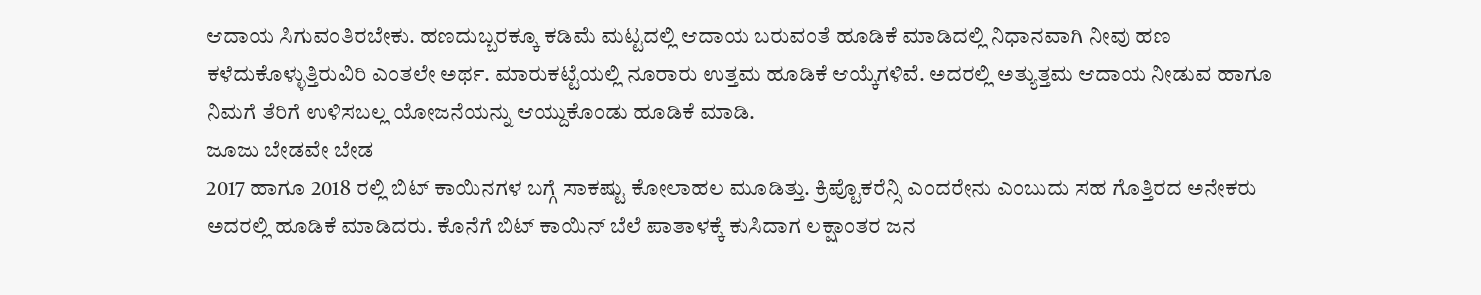ಆದಾಯ ಸಿಗುವಂತಿರಬೇಕು. ಹಣದುಬ್ಬರಕ್ಕೂ ಕಡಿಮೆ ಮಟ್ಟದಲ್ಲಿ ಆದಾಯ ಬರುವಂತೆ ಹೂಡಿಕೆ ಮಾಡಿದಲ್ಲಿ ನಿಧಾನವಾಗಿ ನೀವು ಹಣ ಕಳೆದುಕೊಳ್ಳುತ್ತಿರುವಿರಿ ಎಂತಲೇ ಅರ್ಥ. ಮಾರುಕಟ್ಟೆಯಲ್ಲಿ ನೂರಾರು ಉತ್ತಮ ಹೂಡಿಕೆ ಆಯ್ಕೆಗಳಿವೆ. ಅದರಲ್ಲಿ ಅತ್ಯುತ್ತಮ ಆದಾಯ ನೀಡುವ ಹಾಗೂ ನಿಮಗೆ ತೆರಿಗೆ ಉಳಿಸಬಲ್ಲ ಯೋಜನೆಯನ್ನು ಆಯ್ದುಕೊಂಡು ಹೂಡಿಕೆ ಮಾಡಿ.
ಜೂಜು ಬೇಡವೇ ಬೇಡ
2017 ಹಾಗೂ 2018 ರಲ್ಲಿ ಬಿಟ್ ಕಾಯಿನಗಳ ಬಗ್ಗೆ ಸಾಕಷ್ಟು ಕೋಲಾಹಲ ಮೂಡಿತ್ತು. ಕ್ರಿಪ್ಟೊಕರೆನ್ಸಿ ಎಂದರೇನು ಎಂಬುದು ಸಹ ಗೊತ್ತಿರದ ಅನೇಕರು ಅದರಲ್ಲಿ ಹೂಡಿಕೆ ಮಾಡಿದರು. ಕೊನೆಗೆ ಬಿಟ್ ಕಾಯಿನ್ ಬೆಲೆ ಪಾತಾಳಕ್ಕೆ ಕುಸಿದಾಗ ಲಕ್ಷಾಂತರ ಜನ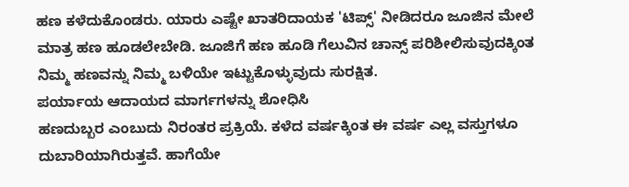ಹಣ ಕಳೆದುಕೊಂಡರು. ಯಾರು ಎಷ್ಟೇ ಖಾತರಿದಾಯಕ 'ಟಿಪ್ಸ್' ನೀಡಿದರೂ ಜೂಜಿನ ಮೇಲೆ ಮಾತ್ರ ಹಣ ಹೂಡಲೇಬೇಡಿ. ಜೂಜಿಗೆ ಹಣ ಹೂಡಿ ಗೆಲುವಿನ ಚಾನ್ಸ್ ಪರಿಶೀಲಿಸುವುದಕ್ಕಿಂತ ನಿಮ್ಮ ಹಣವನ್ನು ನಿಮ್ಮ ಬಳಿಯೇ ಇಟ್ಟುಕೊಳ್ಳುವುದು ಸುರಕ್ಷಿತ.
ಪರ್ಯಾಯ ಆದಾಯದ ಮಾರ್ಗಗಳನ್ನು ಶೋಧಿಸಿ
ಹಣದುಬ್ಬರ ಎಂಬುದು ನಿರಂತರ ಪ್ರಕ್ರಿಯೆ. ಕಳೆದ ವರ್ಷಕ್ಕಿಂತ ಈ ವರ್ಷ ಎಲ್ಲ ವಸ್ತುಗಳೂ ದುಬಾರಿಯಾಗಿರುತ್ತವೆ. ಹಾಗೆಯೇ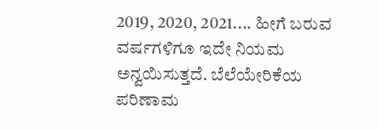2019, 2020, 2021.... ಹೀಗೆ ಬರುವ ವರ್ಷಗಳಿಗೂ ಇದೇ ನಿಯಮ ಅನ್ವಯಿಸುತ್ತದೆ. ಬೆಲೆಯೇರಿಕೆಯ ಪರಿಣಾಮ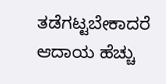ತಡೆಗಟ್ಟಬೇಕಾದರೆ ಆದಾಯ ಹೆಚ್ಚು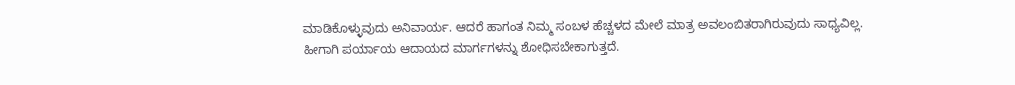ಮಾಡಿಕೊಳ್ಳುವುದು ಅನಿವಾರ್ಯ. ಆದರೆ ಹಾಗಂತ ನಿಮ್ಮ ಸಂಬಳ ಹೆಚ್ಚಳದ ಮೇಲೆ ಮಾತ್ರ ಅವಲಂಬಿತರಾಗಿರುವುದು ಸಾಧ್ಯವಿಲ್ಲ. ಹೀಗಾಗಿ ಪರ್ಯಾಯ ಆದಾಯದ ಮಾರ್ಗಗಳನ್ನು ಶೋಧಿಸಬೇಕಾಗುತ್ತದೆ.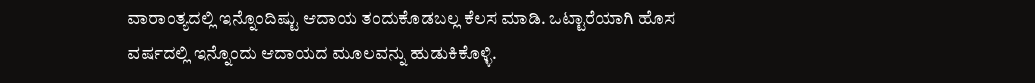ವಾರಾಂತ್ಯದಲ್ಲಿ ಇನ್ನೊಂದಿಷ್ಟು ಆದಾಯ ತಂದುಕೊಡಬಲ್ಲ ಕೆಲಸ ಮಾಡಿ. ಒಟ್ಟಾರೆಯಾಗಿ ಹೊಸ ವರ್ಷದಲ್ಲಿ ಇನ್ನೊಂದು ಆದಾಯದ ಮೂಲವನ್ನು ಹುಡುಕಿಕೊಳ್ಳಿ.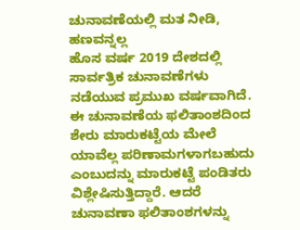ಚುನಾವಣೆಯಲ್ಲಿ ಮತ ನೀಡಿ, ಹಣವನ್ನಲ್ಲ
ಹೊಸ ವರ್ಷ 2019 ದೇಶದಲ್ಲಿ ಸಾರ್ವತ್ರಿಕ ಚುನಾವಣೆಗಳು ನಡೆಯುವ ಪ್ರಮುಖ ವರ್ಷವಾಗಿದೆ. ಈ ಚುನಾವಣೆಯ ಫಲಿತಾಂಶದಿಂದ ಶೇರು ಮಾರುಕಟ್ಟೆಯ ಮೇಲೆ ಯಾವೆಲ್ಲ ಪರಿಣಾಮಗಳಾಗಬಹುದು ಎಂಬುದನ್ನು ಮಾರುಕಟ್ಟೆ ಪಂಡಿತರು ವಿಶ್ಲೇಷಿಸುತ್ತಿದ್ದಾರೆ. ಆದರೆ ಚುನಾವಣಾ ಫಲಿತಾಂಶಗಳನ್ನು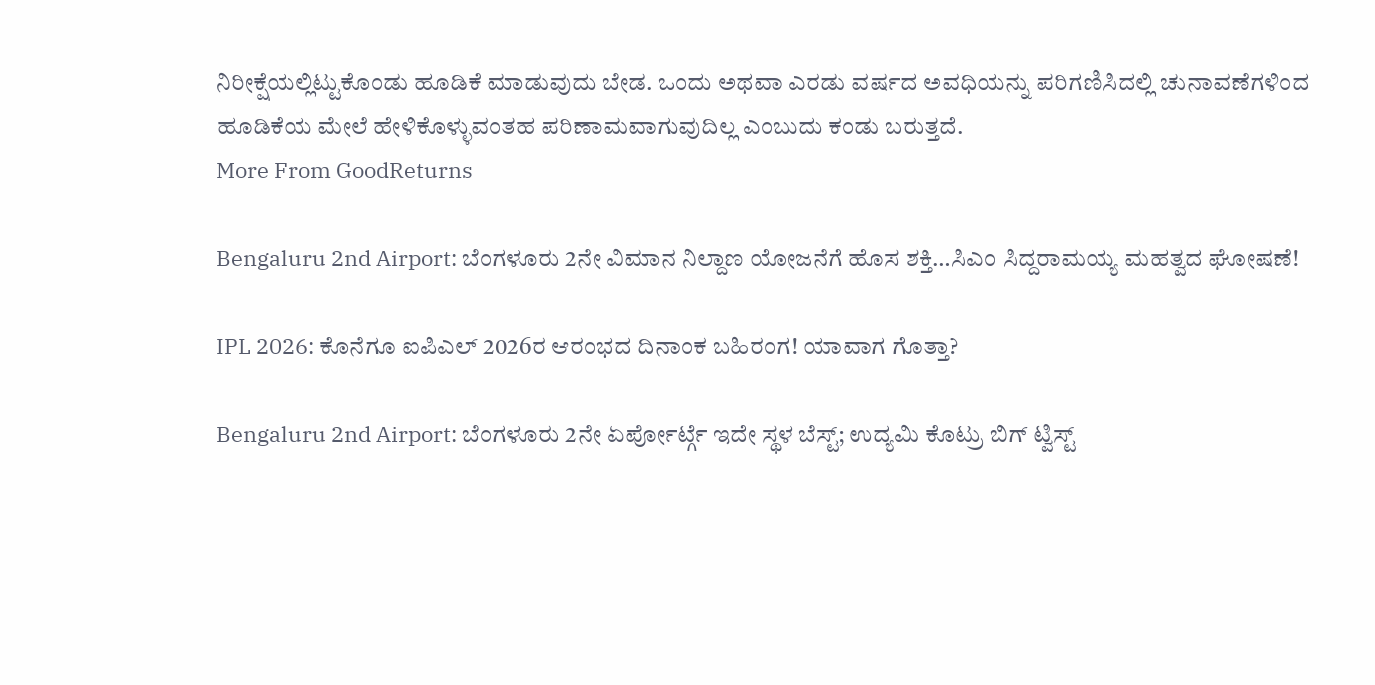ನಿರೀಕ್ಷೆಯಲ್ಲಿಟ್ಟುಕೊಂಡು ಹೂಡಿಕೆ ಮಾಡುವುದು ಬೇಡ. ಒಂದು ಅಥವಾ ಎರಡು ವರ್ಷದ ಅವಧಿಯನ್ನು ಪರಿಗಣಿಸಿದಲ್ಲಿ ಚುನಾವಣೆಗಳಿಂದ ಹೂಡಿಕೆಯ ಮೇಲೆ ಹೇಳಿಕೊಳ್ಳುವಂತಹ ಪರಿಣಾಮವಾಗುವುದಿಲ್ಲ ಎಂಬುದು ಕಂಡು ಬರುತ್ತದೆ.
More From GoodReturns

Bengaluru 2nd Airport: ಬೆಂಗಳೂರು 2ನೇ ವಿಮಾನ ನಿಲ್ದಾಣ ಯೋಜನೆಗೆ ಹೊಸ ಶಕ್ತಿ…ಸಿಎಂ ಸಿದ್ದರಾಮಯ್ಯ ಮಹತ್ವದ ಘೋಷಣೆ!

IPL 2026: ಕೊನೆಗೂ ಐಪಿಎಲ್ 2026ರ ಆರಂಭದ ದಿನಾಂಕ ಬಹಿರಂಗ! ಯಾವಾಗ ಗೊತ್ತಾ?

Bengaluru 2nd Airport: ಬೆಂಗಳೂರು 2ನೇ ಏರ್ಪೋರ್ಟ್ಗೆ ಇದೇ ಸ್ಥಳ ಬೆಸ್ಟ್; ಉದ್ಯಮಿ ಕೊಟ್ರು ಬಿಗ್ ಟ್ವಿಸ್ಟ್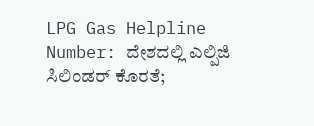LPG Gas Helpline Number: ದೇಶದಲ್ಲಿ ಎಲ್ಪಿಜಿ ಸಿಲಿಂಡರ್ ಕೊರತೆ;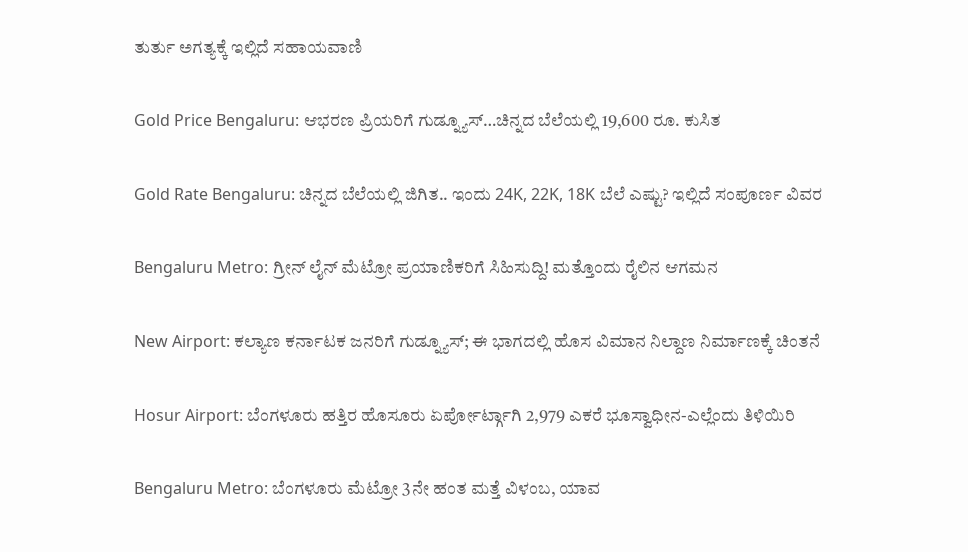ತುರ್ತು ಅಗತ್ಯಕ್ಕೆ ಇಲ್ಲಿದೆ ಸಹಾಯವಾಣಿ

Gold Price Bengaluru: ಆಭರಣ ಪ್ರಿಯರಿಗೆ ಗುಡ್ನ್ಯೂಸ್…ಚಿನ್ನದ ಬೆಲೆಯಲ್ಲಿ 19,600 ರೂ. ಕುಸಿತ

Gold Rate Bengaluru: ಚಿನ್ನದ ಬೆಲೆಯಲ್ಲಿ ಜಿಗಿತ.. ಇಂದು 24K, 22K, 18K ಬೆಲೆ ಎಷ್ಟು? ಇಲ್ಲಿದೆ ಸಂಪೂರ್ಣ ವಿವರ

Bengaluru Metro: ಗ್ರೀನ್ ಲೈನ್ ಮೆಟ್ರೋ ಪ್ರಯಾಣಿಕರಿಗೆ ಸಿಹಿಸುದ್ದಿ! ಮತ್ತೊಂದು ರೈಲಿನ ಆಗಮನ

New Airport: ಕಲ್ಯಾಣ ಕರ್ನಾಟಕ ಜನರಿಗೆ ಗುಡ್ನ್ಯೂಸ್; ಈ ಭಾಗದಲ್ಲಿ ಹೊಸ ವಿಮಾನ ನಿಲ್ದಾಣ ನಿರ್ಮಾಣಕ್ಕೆ ಚಿಂತನೆ

Hosur Airport: ಬೆಂಗಳೂರು ಹತ್ತಿರ ಹೊಸೂರು ಏರ್ಪೋರ್ಟ್ಗಾಗಿ 2,979 ಎಕರೆ ಭೂಸ್ವಾಧೀನ-ಎಲ್ಲೆಂದು ತಿಳಿಯಿರಿ

Bengaluru Metro: ಬೆಂಗಳೂರು ಮೆಟ್ರೋ 3ನೇ ಹಂತ ಮತ್ತೆ ವಿಳಂಬ, ಯಾವ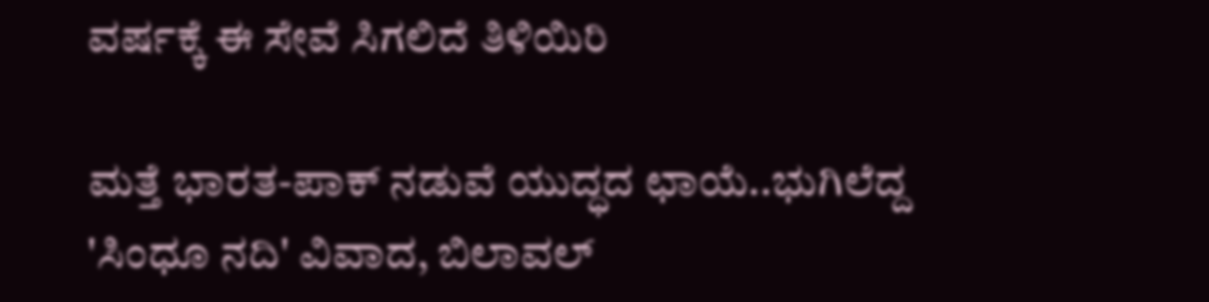ವರ್ಷಕ್ಕೆ ಈ ಸೇವೆ ಸಿಗಲಿದೆ ತಿಳಿಯಿರಿ

ಮತ್ತೆ ಭಾರತ-ಪಾಕ್ ನಡುವೆ ಯುದ್ಧದ ಛಾಯೆ..ಭುಗಿಲೆದ್ದ 'ಸಿಂಧೂ ನದಿ' ವಿವಾದ, ಬಿಲಾವಲ್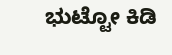ಭುಟ್ಟೋ ಕಿಡಿ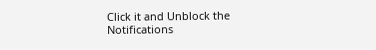Click it and Unblock the Notifications